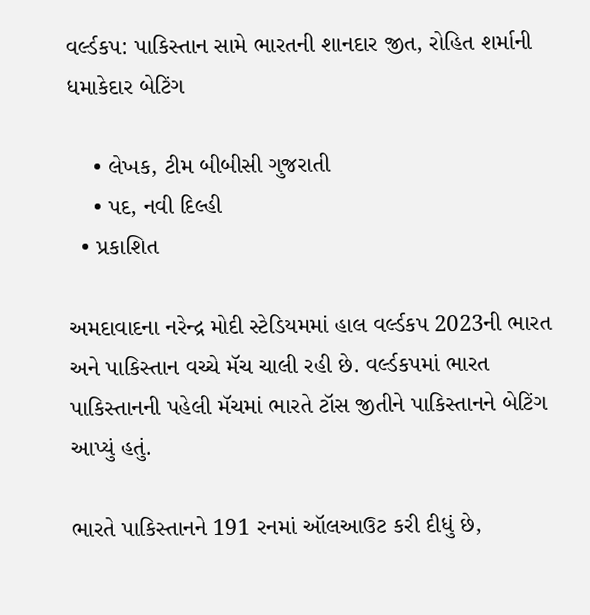વર્લ્ડકપ: પાકિસ્તાન સામે ભારતની શાનદાર જીત, રોહિત શર્માની ધમાકેદાર બેટિંગ

    • લેખક, ટીમ બીબીસી ગુજરાતી
    • પદ, નવી દિલ્હી
  • પ્રકાશિત

અમદાવાદના નરેન્દ્ર મોદી સ્ટેડિયમમાં હાલ વર્લ્ડકપ 2023ની ભારત અને પાકિસ્તાન વચ્ચે મૅચ ચાલી રહી છે. વર્લ્ડકપમાં ભારત પાકિસ્તાનની પહેલી મૅચમાં ભારતે ટૉસ જીતીને પાકિસ્તાનને બેટિંગ આપ્યું હતું.

ભારતે પાકિસ્તાનને 191 રનમાં ઑલઆઉટ કરી દીધું છે,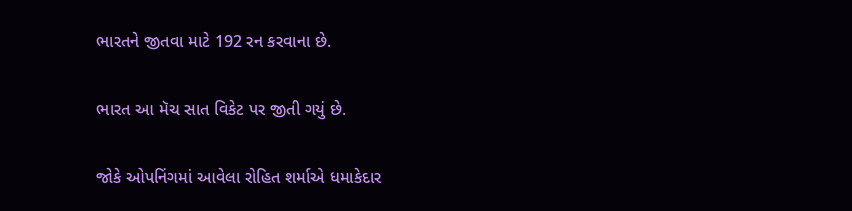ભારતને જીતવા માટે 192 રન કરવાના છે.

ભારત આ મૅચ સાત વિકેટ પર જીતી ગયું છે.

જોકે ઓપનિંગમાં આવેલા રોહિત શર્માએ ધમાકેદાર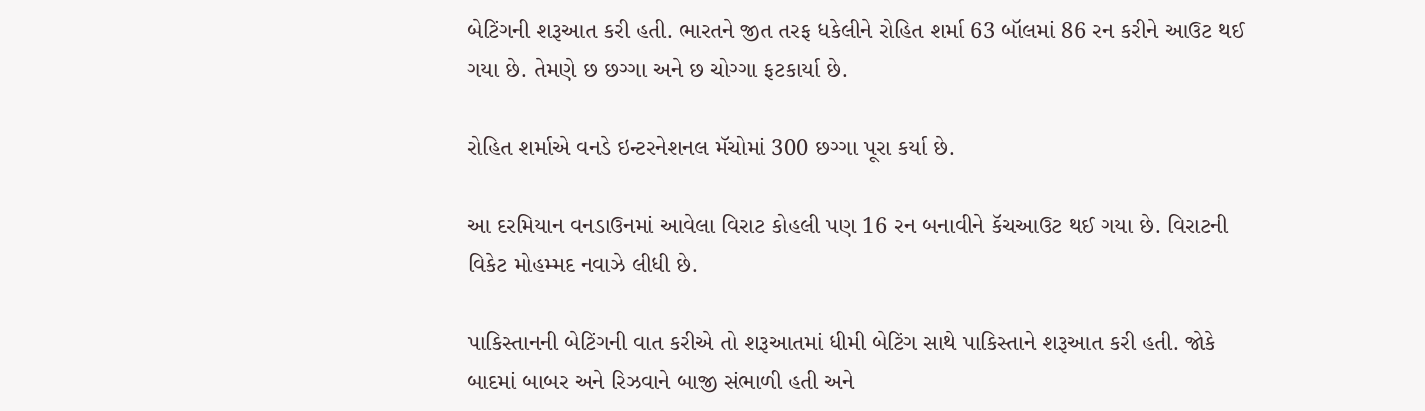બેટિંગની શરૂઆત કરી હતી. ભારતને જીત તરફ ધકેલીને રોહિત શર્મા 63 બૉલમાં 86 રન કરીને આઉટ થઈ ગયા છે. તેમણે છ છગ્ગા અને છ ચોગ્ગા ફટકાર્યા છે.

રોહિત શર્માએ વનડે ઇન્ટરનેશનલ મૅચોમાં 300 છગ્ગા પૂરા કર્યા છે.

આ દરમિયાન વનડાઉનમાં આવેલા વિરાટ કોહલી પણ 16 રન બનાવીને કૅચઆઉટ થઈ ગયા છે. વિરાટની વિકેટ મોહમ્મદ નવાઝે લીધી છે.

પાકિસ્તાનની બેટિંગની વાત કરીએ તો શરૂઆતમાં ધીમી બેટિંગ સાથે પાકિસ્તાને શરૂઆત કરી હતી. જોકે બાદમાં બાબર અને રિઝવાને બાજી સંભાળી હતી અને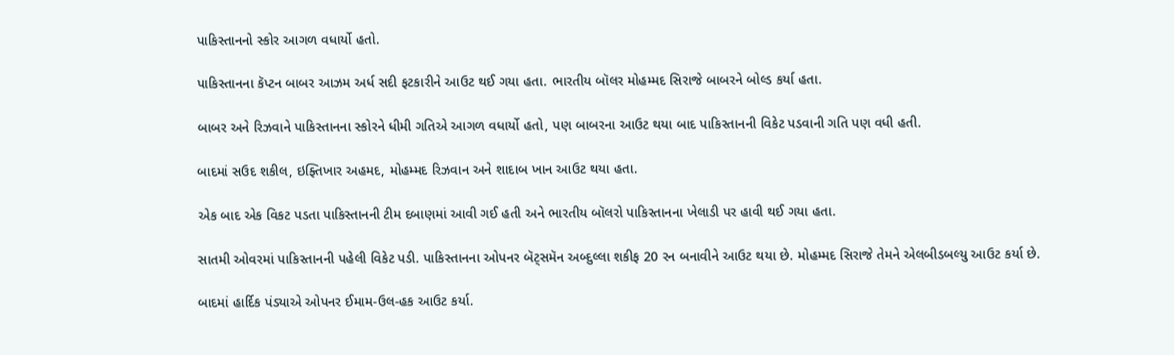પાકિસ્તાનનો સ્કોર આગળ વધાર્યો હતો.

પાકિસ્તાનના કૅપ્ટન બાબર આઝમ અર્ધ સદી ફટકારીને આઉટ થઈ ગયા હતા. ભારતીય બૉલર મોહમ્મદ સિરાજે બાબરને બોલ્ડ કર્યા હતા.

બાબર અને રિઝવાને પાકિસ્તાનના સ્કોરને ધીમી ગતિએ આગળ વધાર્યો હતો, પણ બાબરના આઉટ થયા બાદ પાકિસ્તાનની વિકેટ પડવાની ગતિ પણ વધી હતી.

બાદમાં સઉદ શકીલ, ઇફ્તિખાર અહમદ, મોહમ્મદ રિઝવાન અને શાદાબ ખાન આઉટ થયા હતા.

એક બાદ એક વિકટ પડતા પાકિસ્તાનની ટીમ દબાણમાં આવી ગઈ હતી અને ભારતીય બૉલરો પાકિસ્તાનના ખેલાડી પર હાવી થઈ ગયા હતા.

સાતમી ઓવરમાં પાકિસ્તાનની પહેલી વિકેટ પડી. પાકિસ્તાનના ઓપનર બૅટ્સમૅન અબ્દુલ્લા શકીફ 20 રન બનાવીને આઉટ થયા છે. મોહમ્મદ સિરાજે તેમને એલબીડબલ્યુ આઉટ કર્યા છે.

બાદમાં હાર્દિક પંડ્યાએ ઓપનર ઈમામ-ઉલ-હક આઉટ કર્યા.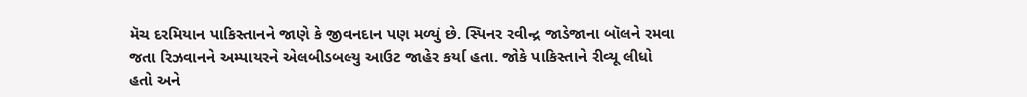મૅચ દરમિયાન પાકિસ્તાનને જાણે કે જીવનદાન પણ મળ્યું છે. સ્પિનર રવીન્દ્ર જાડેજાના બૉલને રમવા જતા રિઝવાનને અમ્પાયરને એલબીડબલ્યુ આઉટ જાહેર કર્યા હતા. જોકે પાકિસ્તાને રીવ્યૂ લીધો હતો અને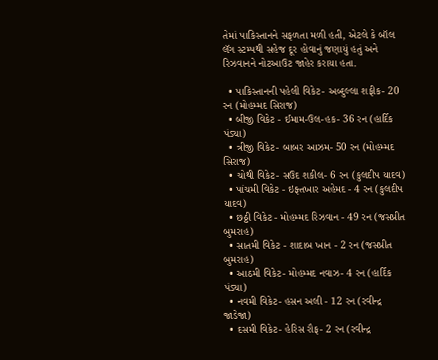તેમાં પાકિસ્તાનને સફળતા મળી હતી, એટલે કે બૉલ લૅગ સ્ટમ્પથી સહેજ દૂર હોવાનું જણાયું હતું અને રિઝવાનને નોટઆઉટ જાહેર કરાયા હતા.

  • પાકિસ્તાનની પહેલી વિકેટ- અબ્દુલ્લા શફીક- 20 રન (મોહમ્મદ સિરાજ)
  • બીજી વિકેટ - ઈમામ-ઉલ-હક- 36 રન (હાર્દિક પંડ્યા)
  • ત્રીજી વિકેટ- બાબર આઝમ- 50 રન (મોહમ્મદ સિરાજ)
  • ચોથી વિકેટ- સઉદ શકીલ- 6 રન (કુલદીપ યાદવ)
  • પાંચમી વિકેટ - ઇફ્તખાર અહેમદ - 4 રન (કુલદીપ યાદવ)
  • છઠ્ઠી વિકેટ - મોહમ્મદ રિઝવાન - 49 રન (જસપ્રીત બુમરાહ)
  • સાતમી વિકેટ - શાદાબ ખાન - 2 રન (જસપ્રીત બુમરાહ)
  • આઠમી વિકેટ- મોહમ્મદ નવાઝ- 4 રન (હાર્દિક પંડ્યા)
  • નવમી વિકેટ- હસન અલી - 12 રન (રવીન્દ્ર જાડેજા)
  • દસમી વિકેટ- હેરિસ રૌફ- 2 રન (રવીન્દ્ર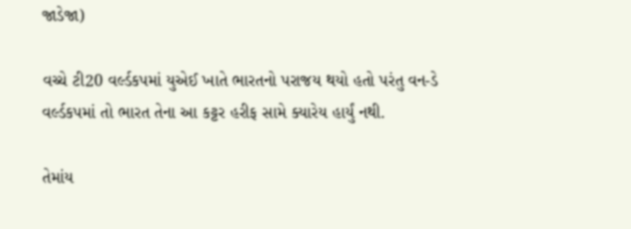જાડેજા)

વચ્ચે ટી20 વર્લ્ડકપમાં યુએઈ ખાતે ભારતનો પરાજય થયો હતો પરંતુ વન-ડે વર્લ્ડકપમાં તો ભારત તેના આ કટ્ટર હરીફ સામે ક્યારેય હાર્યું નથી.

તેમાંય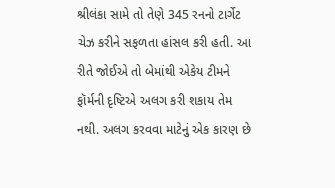શ્રીલંકા સામે તો તેણે 345 રનનો ટાર્ગેટ ચેઝ કરીને સફળતા હાંસલ કરી હતી. આ રીતે જોઈએ તો બેમાંથી એકેય ટીમને ફૉર્મની દૃષ્ટિએ અલગ કરી શકાય તેમ નથી. અલગ કરવવા માટેનું એક કારણ છે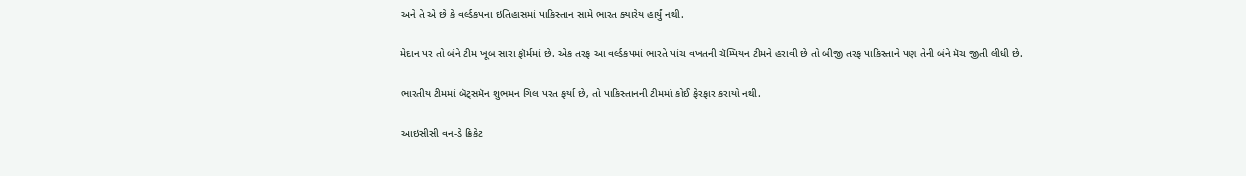અને તે એ છે કે વર્લ્ડકપના ઇતિહાસમાં પાકિસ્તાન સામે ભારત ક્યારેય હાર્યું નથી.

મેદાન પર તો બંને ટીમ ખૂબ સારા ફૉર્મમાં છે. એક તરફ આ વર્લ્ડકપમાં ભારતે પાંચ વખતની ચૅમ્પિયન ટીમને હરાવી છે તો બીજી તરફ પાકિસ્તાને પણ તેની બંને મૅચ જીતી લીધી છે.

ભારતીય ટીમમાં બૅટ્સમૅન શુભમન ગિલ પરત ફર્યા છે, તો પાકિસ્તાનની ટીમમાં કોઈ ફેરફાર કરાયો નથી.

આઇસીસી વન-ડે ક્રિકેટ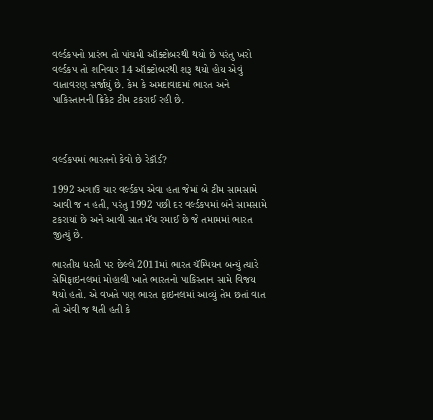વર્લ્ડકપનો પ્રારંભ તો પાંચમી ઑક્ટોબરથી થયો છે પરંતુ ખરો વર્લ્ડકપ તો શનિવાર 14 ઑક્ટોબરથી શરૂ થયો હોય એવું વાતાવરણ સર્જાયું છે. કેમ કે અમદાવાદમાં ભારત અને પાકિસ્તાનની ક્રિકેટ ટીમ ટકરાઈ રહી છે.



વર્લ્ડકપમાં ભારતનો કેવો છે રેકૉર્ડ?

1992 અગાઉ ચાર વર્લ્ડકપ એવા હતા જેમાં બે ટીમ સામસામે આવી જ ન હતી, પરંતુ 1992 પછી દર વર્લ્ડકપમાં બંને સામસામે ટકરાયાં છે અને આવી સાત મૅચ રમાઈ છે જે તમામમાં ભારત જીત્યું છે.

ભારતીય ધરતી પર છેલ્લે 2011માં ભારત ચૅમ્પિયન બન્યું ત્યારે સેમિફાઇનલમાં મોહાલી ખાતે ભારતનો પાકિસ્તાન સામે વિજય થયો હતો. એ વખતે પણ ભારત ફાઇનલમાં આવ્યું તેમ છતાં વાત તો એવી જ થતી હતી કે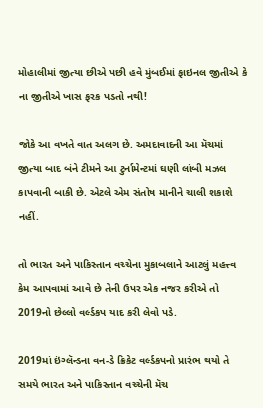મોહાલીમાં જીત્યા છીએ પછી હવે મુંબઈમાં ફાઇનલ જીતીએ કે ના જીતીએ ખાસ ફરક પડતો નથી!

જોકે આ વખતે વાત અલગ છે. અમદાવાદની આ મૅચમાં જીત્યા બાદ બંને ટીમને આ ટુર્નામેન્ટમાં ઘણી લાંબી મઝલ કાપવાની બાકી છે. એટલે એમ સંતોષ માનીને ચાલી શકાશે નહીં.

તો ભારત અને પાકિસ્તાન વચ્ચેના મુકાબલાને આટલું મહત્ત્વ કેમ આપવામાં આવે છે તેની ઉપર એક નજર કરીએ તો 2019નો છેલ્લો વર્લ્ડકપ યાદ કરી લેવો પડે.

2019માં ઇંગ્લૅન્ડના વન-ડે ક્રિકેટ વર્લ્ડકપનો પ્રારંભ થયો તે સમયે ભારત અને પાકિસ્તાન વચ્ચેની મૅચ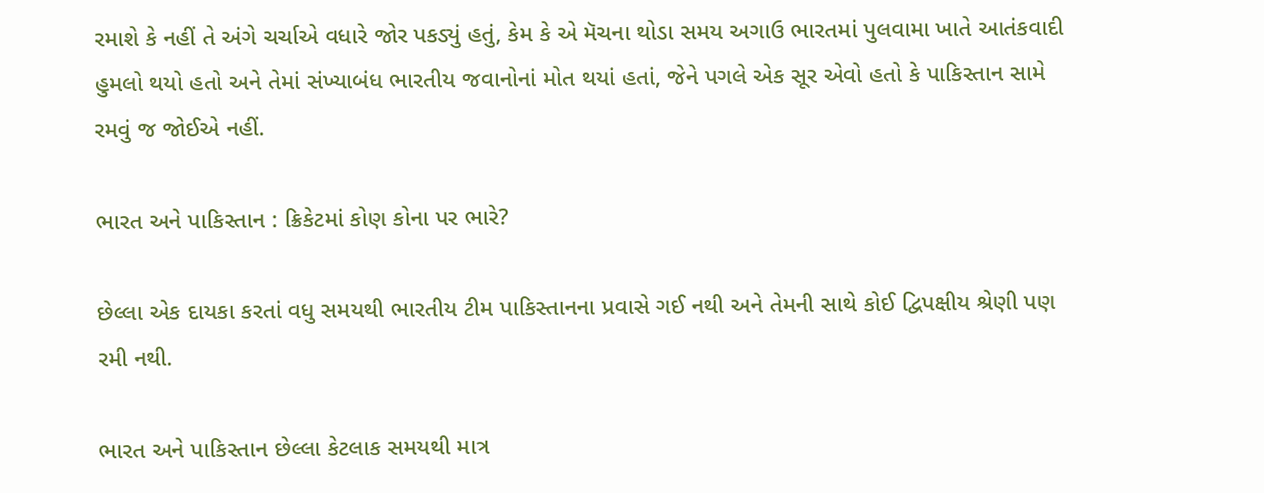રમાશે કે નહીં તે અંગે ચર્ચાએ વધારે જોર પકડ્યું હતું, કેમ કે એ મૅચના થોડા સમય અગાઉ ભારતમાં પુલવામા ખાતે આતંકવાદી હુમલો થયો હતો અને તેમાં સંખ્યાબંધ ભારતીય જવાનોનાં મોત થયાં હતાં, જેને પગલે એક સૂર એવો હતો કે પાકિસ્તાન સામે રમવું જ જોઈએ નહીં.

ભારત અને પાકિસ્તાન : ક્રિકેટમાં કોણ કોના પર ભારે?

છેલ્લા એક દાયકા કરતાં વધુ સમયથી ભારતીય ટીમ પાકિસ્તાનના પ્રવાસે ગઈ નથી અને તેમની સાથે કોઈ દ્વિપક્ષીય શ્રેણી પણ રમી નથી.

ભારત અને પાકિસ્તાન છેલ્લા કેટલાક સમયથી માત્ર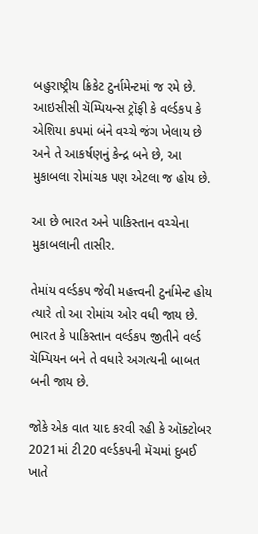બહુરાષ્ટ્રીય ક્રિકેટ ટુર્નામેન્ટમાં જ રમે છે. આઇસીસી ચૅમ્પિયન્સ ટ્રૉફી કે વર્લ્ડકપ કે એશિયા કપમાં બંને વચ્ચે જંગ ખેલાય છે અને તે આકર્ષણનું કેન્દ્ર બને છે, આ મુકાબલા રોમાંચક પણ એટલા જ હોય છે.

આ છે ભારત અને પાકિસ્તાન વચ્ચેના મુકાબલાની તાસીર.

તેમાંય વર્લ્ડકપ જેવી મહત્ત્વની ટુર્નામેન્ટ હોય ત્યારે તો આ રોમાંચ ઓર વધી જાય છે. ભારત કે પાકિસ્તાન વર્લ્ડકપ જીતીને વર્લ્ડ ચૅમ્પિયન બને તે વધારે અગત્યની બાબત બની જાય છે.

જોકે એક વાત યાદ કરવી રહી કે ઑક્ટોબર 2021માં ટી20 વર્લ્ડકપની મૅચમાં દુબઈ ખાતે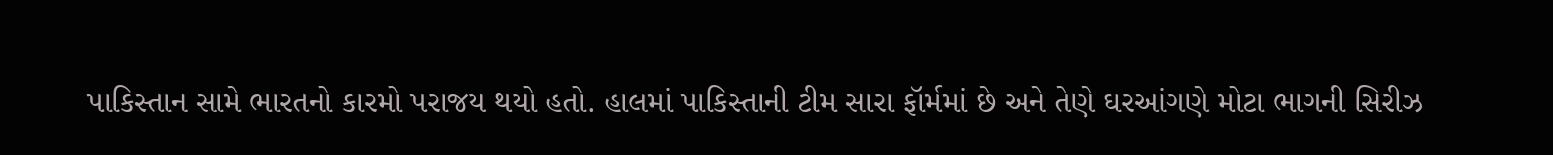પાકિસ્તાન સામે ભારતનો કારમો પરાજય થયો હતો. હાલમાં પાકિસ્તાની ટીમ સારા ફૉર્મમાં છે અને તેણે ઘરઆંગણે મોટા ભાગની સિરીઝ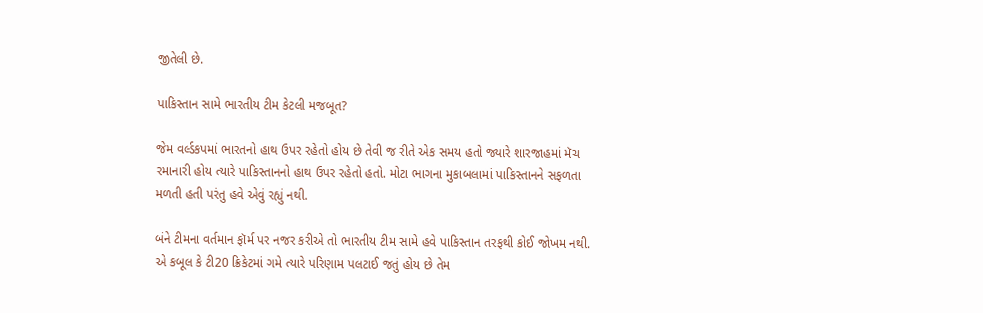જીતેલી છે.

પાકિસ્તાન સામે ભારતીય ટીમ કેટલી મજબૂત?

જેમ વર્લ્ડકપમાં ભારતનો હાથ ઉપર રહેતો હોય છે તેવી જ રીતે એક સમય હતો જ્યારે શારજાહમાં મૅચ રમાનારી હોય ત્યારે પાકિસ્તાનનો હાથ ઉપર રહેતો હતો. મોટા ભાગના મુકાબલામાં પાકિસ્તાનને સફળતા મળતી હતી પરંતુ હવે એવું રહ્યું નથી.

બંને ટીમના વર્તમાન ફૉર્મ પર નજર કરીએ તો ભારતીય ટીમ સામે હવે પાકિસ્તાન તરફથી કોઈ જોખમ નથી. એ કબૂલ કે ટી20 ક્રિકેટમાં ગમે ત્યારે પરિણામ પલટાઈ જતું હોય છે તેમ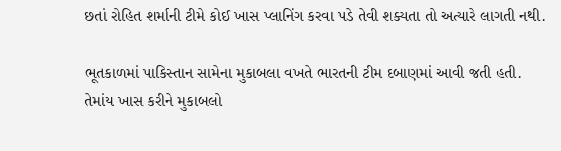છતાં રોહિત શર્માની ટીમે કોઈ ખાસ પ્લાનિંગ કરવા પડે તેવી શક્યતા તો અત્યારે લાગતી નથી.

ભૂતકાળમાં પાકિસ્તાન સામેના મુકાબલા વખતે ભારતની ટીમ દબાણમાં આવી જતી હતી. તેમાંય ખાસ કરીને મુકાબલો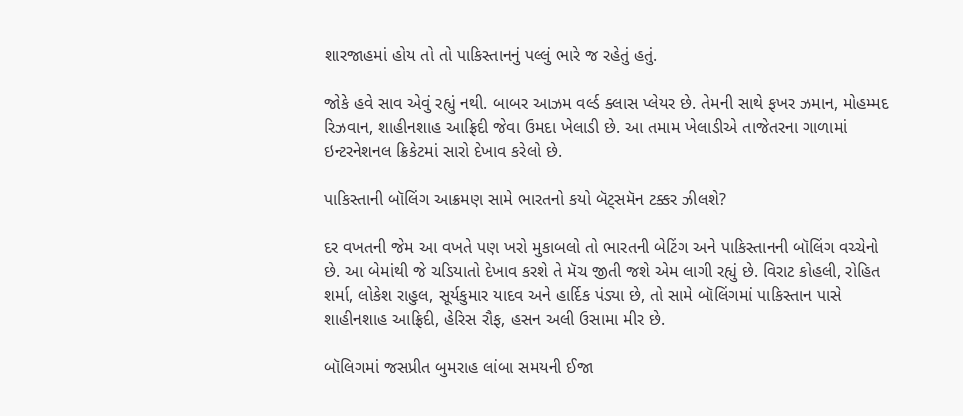શારજાહમાં હોય તો તો પાકિસ્તાનનું પલ્લું ભારે જ રહેતું હતું.

જોકે હવે સાવ એવું રહ્યું નથી. બાબર આઝમ વર્લ્ડ ક્લાસ પ્લેયર છે. તેમની સાથે ફખર ઝમાન, મોહમ્મદ રિઝવાન, શાહીનશાહ આફ્રિદી જેવા ઉમદા ખેલાડી છે. આ તમામ ખેલાડીએ તાજેતરના ગાળામાં ઇન્ટરનેશનલ ક્રિકેટમાં સારો દેખાવ કરેલો છે.

પાકિસ્તાની બૉલિંગ આક્રમણ સામે ભારતનો કયો બૅટ્સમૅન ટક્કર ઝીલશે?

દર વખતની જેમ આ વખતે પણ ખરો મુકાબલો તો ભારતની બેટિંગ અને પાકિસ્તાનની બૉલિંગ વચ્ચેનો છે. આ બેમાંથી જે ચડિયાતો દેખાવ કરશે તે મૅચ જીતી જશે એમ લાગી રહ્યું છે. વિરાટ કોહલી, રોહિત શર્મા, લોકેશ રાહુલ, સૂર્યકુમાર યાદવ અને હાર્દિક પંડ્યા છે, તો સામે બૉલિંગમાં પાકિસ્તાન પાસે શાહીનશાહ આફ્રિદી, હેરિસ રૌફ, હસન અલી ઉસામા મીર છે.

બૉલિગમાં જસપ્રીત બુમરાહ લાંબા સમયની ઈજા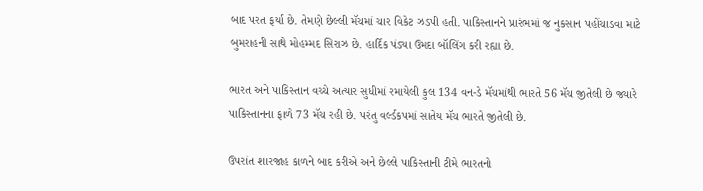બાદ પરત ફર્યા છે. તેમણે છેલ્લી મૅચમાં ચાર વિકેટ ઝડપી હતી. પાકિસ્તાનને પ્રારંભમાં જ નુકસાન પહોંચાડવા માટે બુમરાહની સાથે મોહમ્મદ સિરાઝ છે. હાર્દિક પંડ્યા ઉમદા બૉલિંગ કરી રહ્યા છે.

ભારત અને પાકિસ્તાન વચ્ચે અત્યાર સુધીમાં રમાયેલી કુલ 134 વન-ડે મૅચમાંથી ભારતે 56 મૅચ જીતેલી છે જ્યારે પાકિસ્તાનના ફાળે 73 મૅચ રહી છે. પરંતુ વર્લ્ડકપમાં સાતેય મૅચ ભારતે જીતેલી છે.

ઉપરાંત શારજાહ કાળને બાદ કરીએ અને છેલ્લે પાકિસ્તાની ટીમે ભારતનો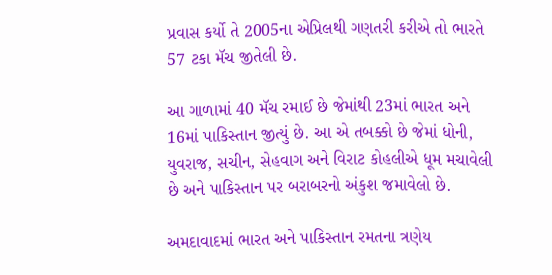પ્રવાસ કર્યો તે 2005ના એપ્રિલથી ગણતરી કરીએ તો ભારતે 57 ટકા મૅચ જીતેલી છે.

આ ગાળામાં 40 મૅચ રમાઈ છે જેમાંથી 23માં ભારત અને 16માં પાકિસ્તાન જીત્યું છે. આ એ તબક્કો છે જેમાં ધોની, યુવરાજ, સચીન, સેહવાગ અને વિરાટ કોહલીએ ધૂમ મચાવેલી છે અને પાકિસ્તાન પર બરાબરનો અંકુશ જમાવેલો છે.

અમદાવાદમાં ભારત અને પાકિસ્તાન રમતના ત્રણેય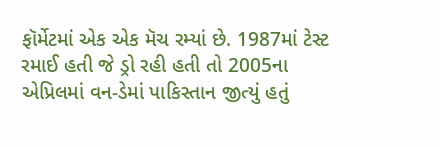ફૉર્મેટમાં એક એક મૅચ રમ્યાં છે. 1987માં ટેસ્ટ રમાઈ હતી જે ડ્રો રહી હતી તો 2005ના એપ્રિલમાં વન-ડેમાં પાકિસ્તાન જીત્યું હતું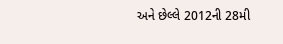અને છેલ્લે 2012ની 28મી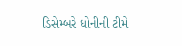ડિસેમ્બરે ધોનીની ટીમે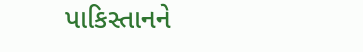પાકિસ્તાનને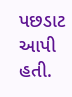પછડાટ આપી હતી.